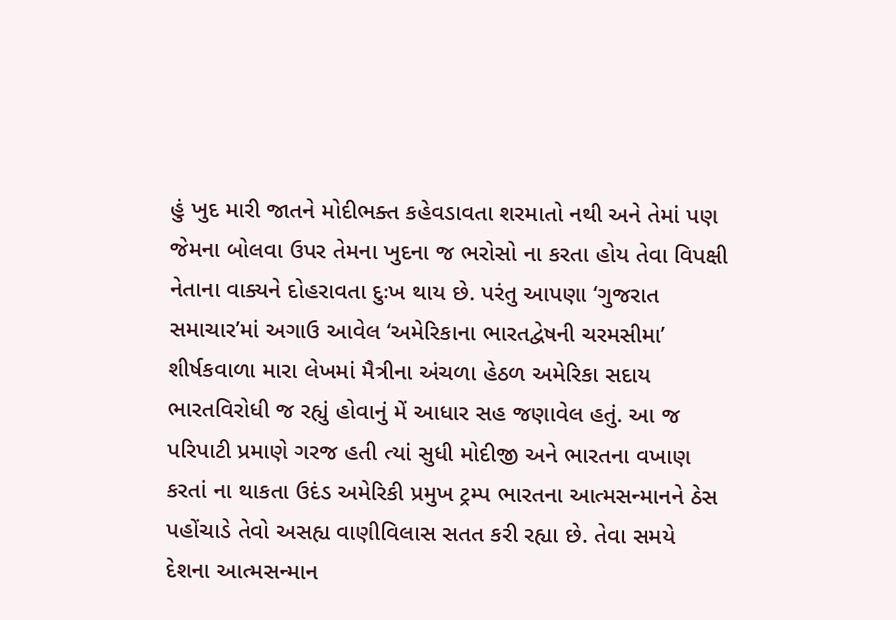હું ખુદ મારી જાતને મોદીભક્ત કહેવડાવતા શરમાતો નથી અને તેમાં પણ જેમના બોલવા ઉપર તેમના ખુદના જ ભરોસો ના કરતા હોય તેવા વિપક્ષી નેતાના વાક્યને દોહરાવતા દુઃખ થાય છે. પરંતુ આપણા ‘ગુજરાત સમાચાર’માં અગાઉ આવેલ ‘અમેરિકાના ભારતદ્વેષની ચરમસીમા’ શીર્ષકવાળા મારા લેખમાં મૈત્રીના અંચળા હેઠળ અમેરિકા સદાય ભારતવિરોધી જ રહ્યું હોવાનું મેં આધાર સહ જણાવેલ હતું. આ જ પરિપાટી પ્રમાણે ગરજ હતી ત્યાં સુધી મોદીજી અને ભારતના વખાણ કરતાં ના થાકતા ઉદંડ અમેરિકી પ્રમુખ ટ્રમ્પ ભારતના આત્મસન્માનને ઠેસ પહોંચાડે તેવો અસહ્ય વાણીવિલાસ સતત કરી રહ્યા છે. તેવા સમયે દેશના આત્મસન્માન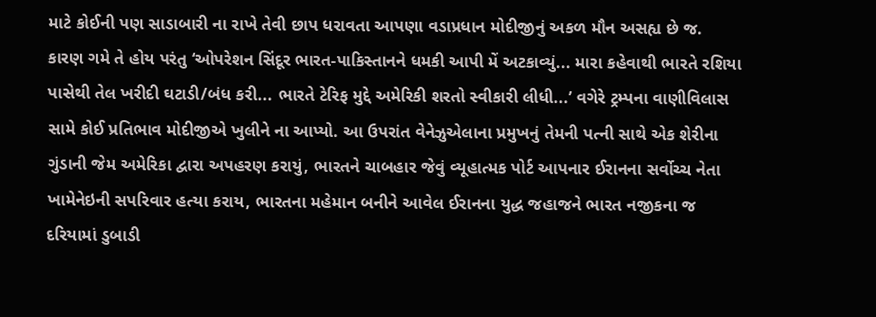માટે કોઈની પણ સાડાબારી ના રાખે તેવી છાપ ધરાવતા આપણા વડાપ્રધાન મોદીજીનું અકળ મૌન અસહ્ય છે જ.
કારણ ગમે તે હોય પરંતુ ‘ઓપરેશન સિંદૂર ભારત-પાકિસ્તાનને ધમકી આપી મેં અટકાવ્યું... મારા કહેવાથી ભારતે રશિયા પાસેથી તેલ ખરીદી ઘટાડી/બંધ કરી... ભારતે ટેરિફ મુદ્દે અમેરિકી શરતો સ્વીકારી લીધી...’ વગેરે ટ્રમ્પના વાણીવિલાસ સામે કોઈ પ્રતિભાવ મોદીજીએ ખુલીને ના આપ્યો. આ ઉપરાંત વેનેઝુએલાના પ્રમુખનું તેમની પત્ની સાથે એક શેરીના ગુંડાની જેમ અમેરિકા દ્વારા અપહરણ કરાયું, ભારતને ચાબહાર જેવું વ્યૂહાત્મક પોર્ટ આપનાર ઈરાનના સર્વોચ્ચ નેતા ખામેનેઇની સપરિવાર હત્યા કરાય, ભારતના મહેમાન બનીને આવેલ ઈરાનના યુદ્ધ જહાજને ભારત નજીકના જ દરિયામાં ડુબાડી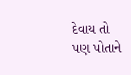દેવાય તો પણ પોતાને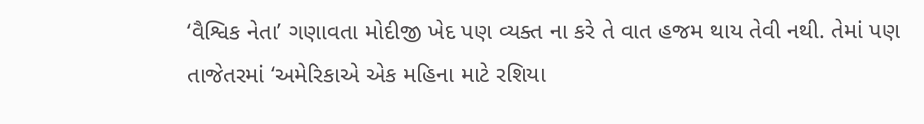‘વૈશ્વિક નેતા’ ગણાવતા મોદીજી ખેદ પણ વ્યક્ત ના કરે તે વાત હજમ થાય તેવી નથી. તેમાં પણ તાજેતરમાં ‘અમેરિકાએ એક મહિના માટે રશિયા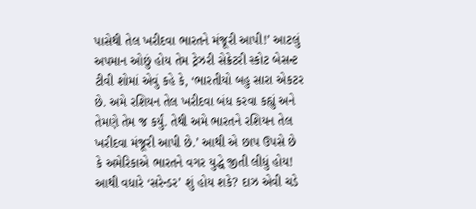પાસેથી તેલ ખરીદવા ભારતને મંજૂરી આપી!’ આટલું અપમાન ઓછું હોય તેમ ટ્રેઝરી સેક્રેટરી સ્કોટ બેસન્ટ ટીવી શોમાં એવું કહે કે, ‘ભારતીયો બહુ સારા એકટર છે. અમે રશિયન તેલ ખરીદવા બંધ કરવા કહ્યું અને તેમણે તેમ જ કર્યું. તેથી અમે ભારતને રશિયન તેલ ખરીદવા મંજૂરી આપી છે.’ આથી એ છાપ ઉપસે છે કે અમેરિકાએ ભારતને વગર યુદ્ધે જીતી લીધું હોય! આથી વધારે ‘સરેન્ડર’ શું હોય શકે? દાઝ એવી ચડે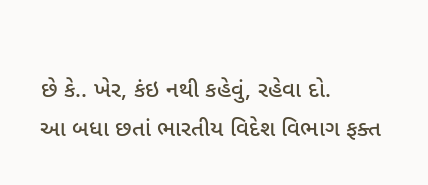છે કે.. ખેર, કંઇ નથી કહેવું, રહેવા દો.
આ બધા છતાં ભારતીય વિદેશ વિભાગ ફક્ત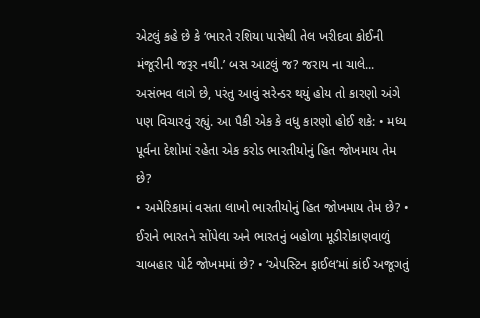એટલું કહે છે કે ‘ભારતે રશિયા પાસેથી તેલ ખરીદવા કોઈની મંજૂરીની જરૂર નથી.’ બસ આટલું જ? જરાય ના ચાલે... અસંભવ લાગે છે, પરંતુ આવું સરેન્ડર થયું હોય તો કારણો અંગે પણ વિચારવું રહ્યું. આ પૈકી એક કે વધુ કારણો હોઈ શકે: • મધ્ય પૂર્વના દેશોમાં રહેતા એક કરોડ ભારતીયોનું હિત જોખમાય તેમ છે?
• અમેરિકામાં વસતા લાખો ભારતીયોનું હિત જોખમાય તેમ છે? • ઈરાને ભારતને સોંપેલા અને ભારતનું બહોળા મૂડીરોકાણવાળું ચાબહાર પોર્ટ જોખમમાં છે? • ‘એપસ્ટિન ફાઈલ’માં કાંઈ અજૂગતું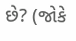છે? (જોકે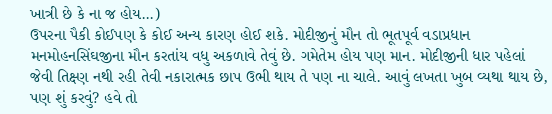ખાત્રી છે કે ના જ હોય...)
ઉપરના પૈકી કોઈપણ કે કોઈ અન્ય કારણ હોઈ શકે. મોદીજીનું મૌન તો ભૂતપૂર્વ વડાપ્રધાન મનમોહનસિંઘજીના મૌન કરતાંય વધુ અકળાવે તેવું છે. ગમેતેમ હોય પણ માન. મોદીજીની ધાર પહેલાં જેવી તિક્ષ્ણ નથી રહી તેવી નકારાત્મક છાપ ઉભી થાય તે પણ ના ચાલે. આવું લખતા ખુબ વ્યથા થાય છે, પણ શું કરવું? હવે તો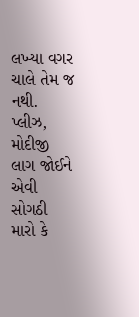લખ્યા વગર ચાલે તેમ જ નથી. પ્લીઝ, મોદીજી લાગ જોઈને એવી સોગઠી મારો કે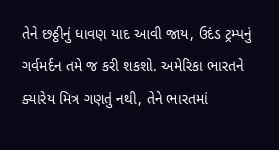તેને છઠ્ઠીનું ધાવણ યાદ આવી જાય, ઉદંડ ટ્રમ્પનું ગર્વમર્દન તમે જ કરી શકશો. અમેરિકા ભારતને ક્યારેય મિત્ર ગણતું નથી, તેને ભારતમાં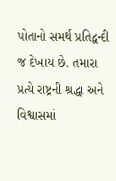પોતાનો સમર્થ પ્રતિદ્વન્દી જ દેખાય છે. તમારા પ્રત્યે રાષ્ટ્રની શ્રદ્ધા અને વિશ્વાસમાં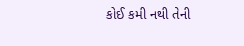કોઈ કમી નથી તેની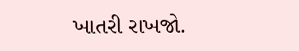ખાતરી રાખજો.